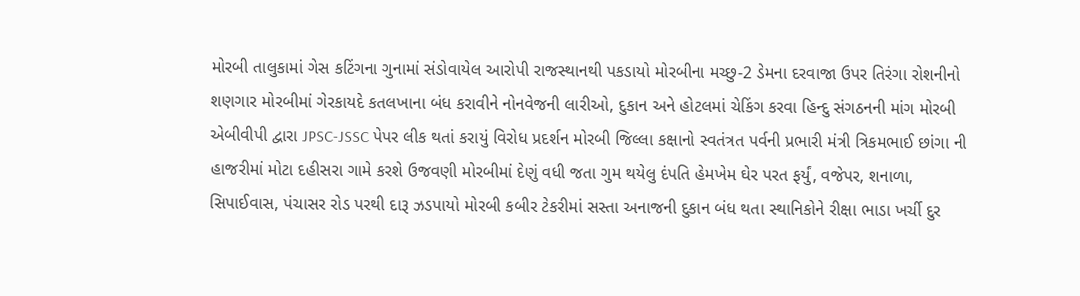મોરબી તાલુકામાં ગેસ કટિંગના ગુનામાં સંડોવાયેલ આરોપી રાજસ્થાનથી પકડાયો મોરબીના મચ્છુ-2 ડેમના દરવાજા ઉપર તિરંગા રોશનીનો શણગાર મોરબીમાં ગેરકાયદે કતલખાના બંધ કરાવીને નોનવેજની લારીઓ, દુકાન અને હોટલમાં ચેકિંગ કરવા હિન્દુ સંગઠનની માંગ મોરબી એબીવીપી દ્વારા JPSC-JSSC પેપર લીક થતાં કરાયું વિરોધ પ્રદર્શન મોરબી જિલ્લા કક્ષાનો સ્વતંત્રત પર્વની પ્રભારી મંત્રી ત્રિકમભાઈ છાંગા ની હાજરીમાં મોટા દહીસરા ગામે કરશે ઉજવણી મોરબીમાં દેણું વધી જતા ગુમ થયેલુ દંપતિ હેમખેમ ઘેર પરત ફર્યું, વજેપર, શનાળા, સિપાઈવાસ, પંચાસર રોડ પરથી દારૂ ઝડપાયો મોરબી કબીર ટેકરીમાં સસ્તા અનાજની દુકાન બંધ થતા સ્થાનિકોને રીક્ષા ભાડા ખર્ચી દુર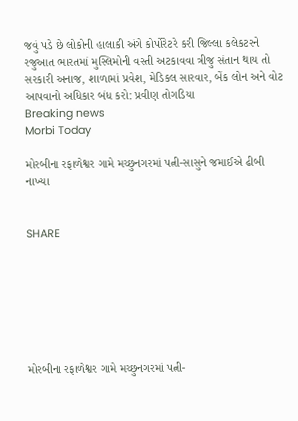જવું પડે છે લોકોની હાલાકી અંગે કોર્પોરેટરે કરી જિલ્લા કલેકટરને રજુઆત ભારતમાં મુસ્લિમોની વસ્તી અટકાવવા ત્રીજુ સંતાન થાય તો સરકારી અનાજ, શાળામાં પ્રવેશ, મેડિકલ સારવાર, બેંક લોન અને વોટ આપવાનો અધિકાર બંધ કરો: પ્રવીણ તોગડિયા
Breaking news
Morbi Today

મોરબીના રફાળેશ્વર ગામે મચ્છુનગરમાં પત્ની-સાસુને જમાઈએ ઢીબી નાખ્યા


SHARE







મોરબીના રફાળેશ્વર ગામે મચ્છુનગરમાં પત્ની-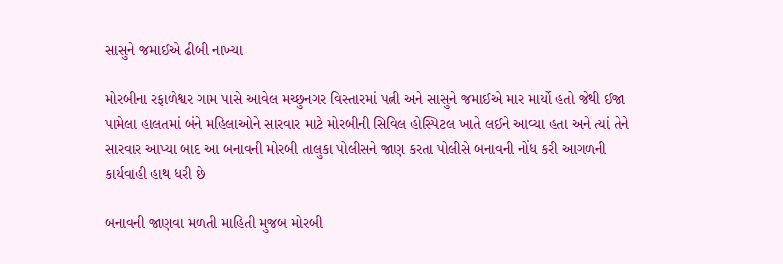સાસુને જમાઈએ ઢીબી નાખ્યા

મોરબીના રફાળેશ્વર ગામ પાસે આવેલ મચ્છુનગર વિસ્તારમાં પત્ની અને સાસુને જમાઈએ માર માર્યો હતો જેથી ઈજા પામેલા હાલતમાં બંને મહિલાઓને સારવાર માટે મોરબીની સિવિલ હોસ્પિટલ ખાતે લઈને આવ્યા હતા અને ત્યાં તેને સારવાર આપ્યા બાદ આ બનાવની મોરબી તાલુકા પોલીસને જાણ કરતા પોલીસે બનાવની નોંધ કરી આગળની કાર્યવાહી હાથ ધરી છે

બનાવની જાણવા મળતી માહિતી મુજબ મોરબી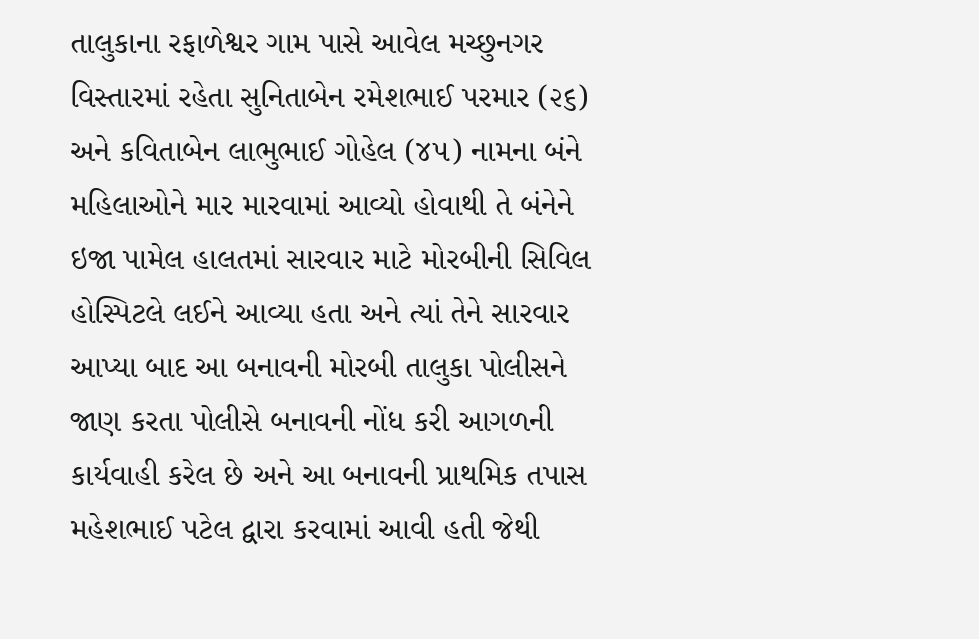તાલુકાના રફાળેશ્વર ગામ પાસે આવેલ મચ્છુનગર વિસ્તારમાં રહેતા સુનિતાબેન રમેશભાઈ પરમાર (૨૬) અને કવિતાબેન લાભુભાઈ ગોહેલ (૪૫) નામના બંને મહિલાઓને માર મારવામાં આવ્યો હોવાથી તે બંનેને ઇજા પામેલ હાલતમાં સારવાર માટે મોરબીની સિવિલ હોસ્પિટલે લઈને આવ્યા હતા અને ત્યાં તેને સારવાર આપ્યા બાદ આ બનાવની મોરબી તાલુકા પોલીસને જાણ કરતા પોલીસે બનાવની નોંધ કરી આગળની કાર્યવાહી કરેલ છે અને આ બનાવની પ્રાથમિક તપાસ મહેશભાઈ પટેલ દ્વારા કરવામાં આવી હતી જેથી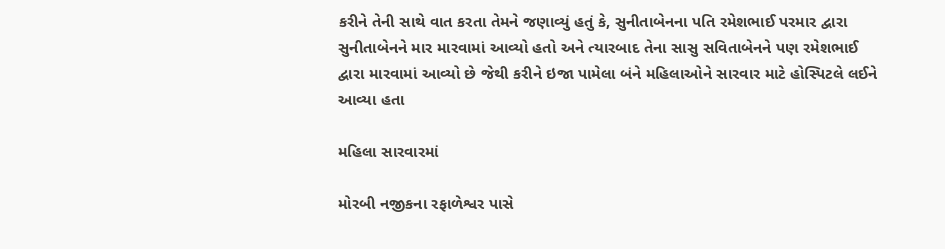કરીને તેની સાથે વાત કરતા તેમને જણાવ્યું હતું કે, સુનીતાબેનના પતિ રમેશભાઈ પરમાર દ્વારા સુનીતાબેનને માર મારવામાં આવ્યો હતો અને ત્યારબાદ તેના સાસુ સવિતાબેનને પણ રમેશભાઈ દ્વારા મારવામાં આવ્યો છે જેથી કરીને ઇજા પામેલા બંને મહિલાઓને સારવાર માટે હોસ્પિટલે લઈને આવ્યા હતા

મહિલા સારવારમાં

મોરબી નજીકના રફાળેશ્વર પાસે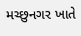મચ્છુનગર ખાતે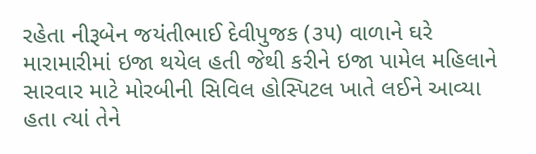રહેતા નીરૂબેન જયંતીભાઈ દેવીપુજક (૩૫) વાળાને ઘરે મારામારીમાં ઇજા થયેલ હતી જેથી કરીને ઇજા પામેલ મહિલાને સારવાર માટે મોરબીની સિવિલ હોસ્પિટલ ખાતે લઈને આવ્યા હતા ત્યાં તેને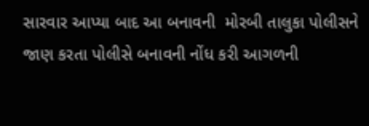સારવાર આપ્યા બાદ આ બનાવની  મોરબી તાલુકા પોલીસને જાણ કરતા પોલીસે બનાવની નોંધ કરી આગળની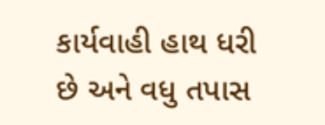કાર્યવાહી હાથ ધરી છે અને વધુ તપાસ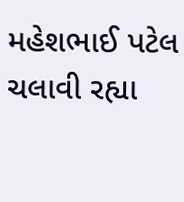મહેશભાઈ પટેલ ચલાવી રહ્યા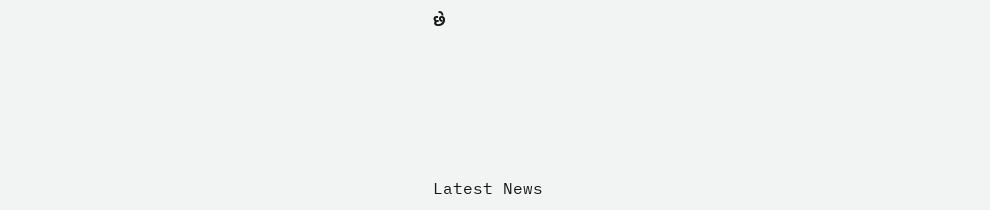છે






Latest News